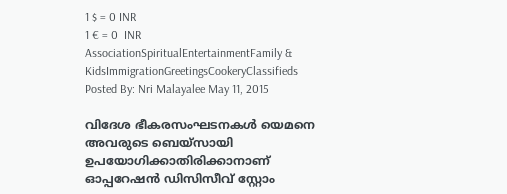1 $ = 0 INR
1 € = 0  INR
AssociationSpiritualEntertainmentFamily & KidsImmigrationGreetingsCookeryClassifieds
Posted By: Nri Malayalee May 11, 2015

വിദേശ ഭീകരസംഘടനകള്‍ യെമനെ അവരുടെ ബെയ്‌സായി ഉപയോഗിക്കാതിരിക്കാനാണ് ഓപ്പറേഷന്‍ ഡിസിസീവ് സ്റ്റോം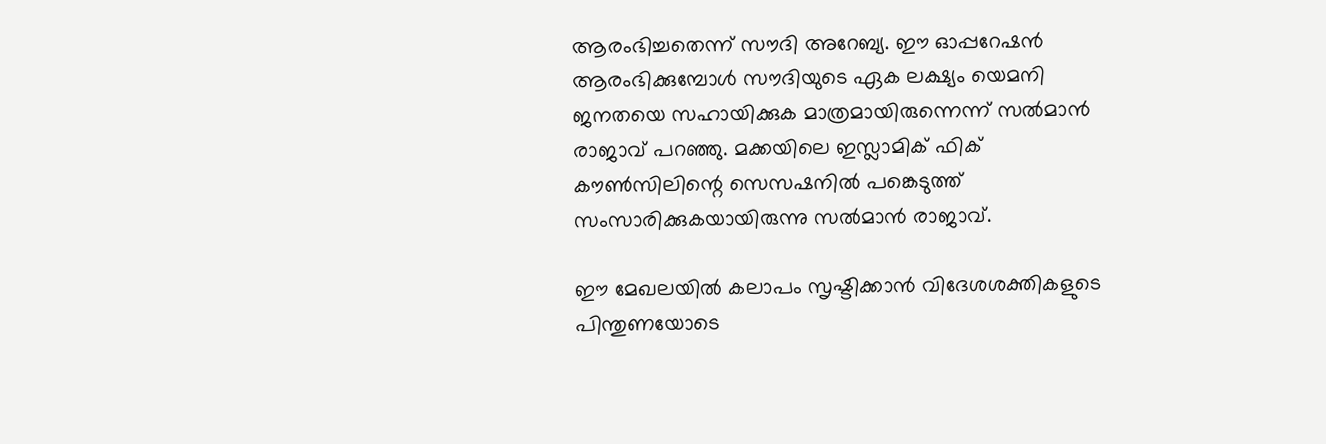ആരംഭിച്ചതെന്ന് സൗദി അറേബ്യ. ഈ ഓപ്പറേഷന്‍ ആരംഭിക്കുമ്പോള്‍ സൗദിയുടെ ഏക ലക്ഷ്യം യെമനി ജനതയെ സഹായിക്കുക മാത്രമായിരുന്നെന്ന് സല്‍മാന്‍ രാജാവ് പറഞ്ഞു. മക്കയിലെ ഇസ്ലാമിക് ഫിക് കൗണ്‍സിലിന്റെ സെസഷനില്‍ പങ്കെടുത്ത് സംസാരിക്കുകയായിരുന്നു സല്‍മാന്‍ രാജാവ്.

ഈ മേഖലയില്‍ കലാപം സൃഷ്ടിക്കാന്‍ വിദേശശക്തികളുടെ പിന്തുണയോടെ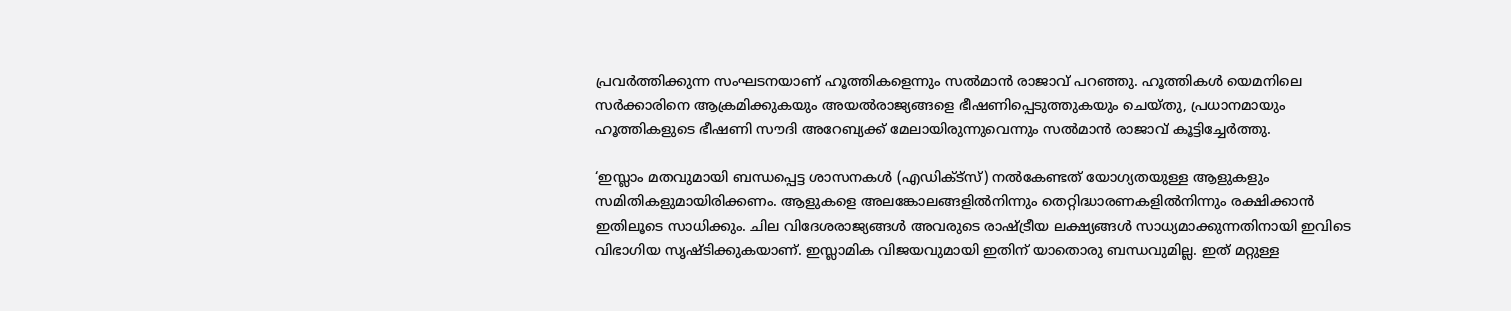പ്രവര്‍ത്തിക്കുന്ന സംഘടനയാണ് ഹൂത്തികളെന്നും സല്‍മാന്‍ രാജാവ് പറഞ്ഞു. ഹൂത്തികള്‍ യെമനിലെ സര്‍ക്കാരിനെ ആക്രമിക്കുകയും അയല്‍രാജ്യങ്ങളെ ഭീഷണിപ്പെടുത്തുകയും ചെയ്തു, പ്രധാനമായും ഹൂത്തികളുടെ ഭീഷണി സൗദി അറേബ്യക്ക് മേലായിരുന്നുവെന്നും സല്‍മാന്‍ രാജാവ് കൂട്ടിച്ചേര്‍ത്തു.

‘ഇസ്ലാം മതവുമായി ബന്ധപ്പെട്ട ശാസനകള്‍ (എഡിക്ട്‌സ്) നല്‍കേണ്ടത് യോഗ്യതയുള്ള ആളുകളും സമിതികളുമായിരിക്കണം. ആളുകളെ അലങ്കോലങ്ങളില്‍നിന്നും തെറ്റിദ്ധാരണകളില്‍നിന്നും രക്ഷിക്കാന്‍ ഇതിലൂടെ സാധിക്കും. ചില വിദേശരാജ്യങ്ങള്‍ അവരുടെ രാഷ്ട്രീയ ലക്ഷ്യങ്ങള്‍ സാധ്യമാക്കുന്നതിനായി ഇവിടെ വിഭാഗിയ സൃഷ്ടിക്കുകയാണ്. ഇസ്ലാമിക വിജയവുമായി ഇതിന് യാതൊരു ബന്ധവുമില്ല. ഇത് മറ്റുള്ള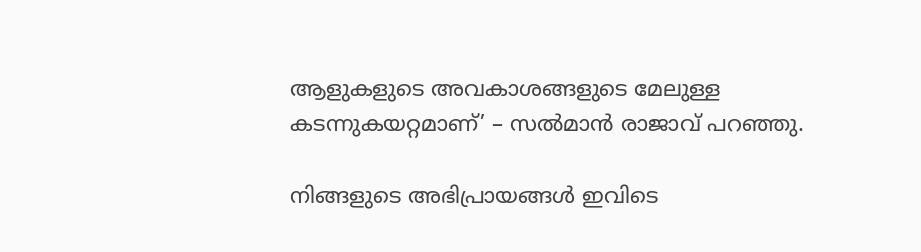ആളുകളുടെ അവകാശങ്ങളുടെ മേലുള്ള കടന്നുകയറ്റമാണ്’ – സല്‍മാന്‍ രാജാവ് പറഞ്ഞു.

നിങ്ങളുടെ അഭിപ്രായങ്ങള്‍ ഇവിടെ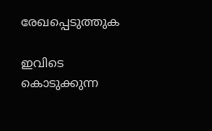രേഖപ്പെടുത്തുക

ഇവിടെ കൊടുക്കുന്ന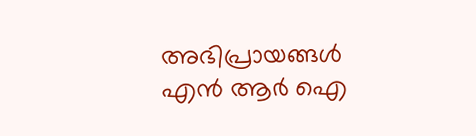അഭിപ്രായങ്ങള്‍ എന്‍ ആര്‍ ഐ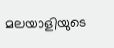മലയാളിയുടെ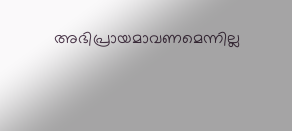അഭിപ്രായമാവണമെന്നില്ല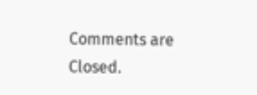Comments are Closed.